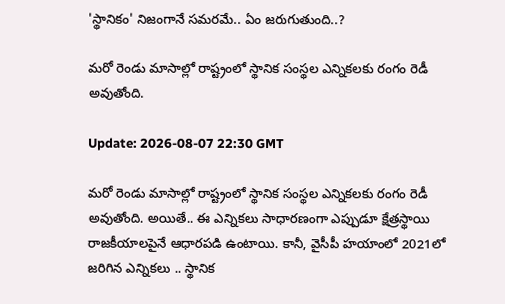'స్థానికం' నిజంగానే స‌మ‌ర‌మే.. ఏం జ‌రుగుతుంది..?

మ‌రో రెండు మాసాల్లో రాష్ట్రంలో స్థానిక సంస్థ‌ల ఎన్నిక‌ల‌కు రంగం రెడీ అవుతోంది.

Update: 2026-08-07 22:30 GMT

మ‌రో రెండు మాసాల్లో రాష్ట్రంలో స్థానిక సంస్థ‌ల ఎన్నిక‌ల‌కు రంగం రెడీ అవుతోంది. అయితే.. ఈ ఎన్నిక‌లు సాధార‌ణంగా ఎప్పుడూ క్షేత్రస్థాయి రాజ‌కీయాల‌పైనే ఆధార‌ప‌డి ఉంటాయి. కానీ, వైసీపీ హ‌యాంలో 2021లో జ‌రిగిన ఎన్నిక‌లు .. స్థానిక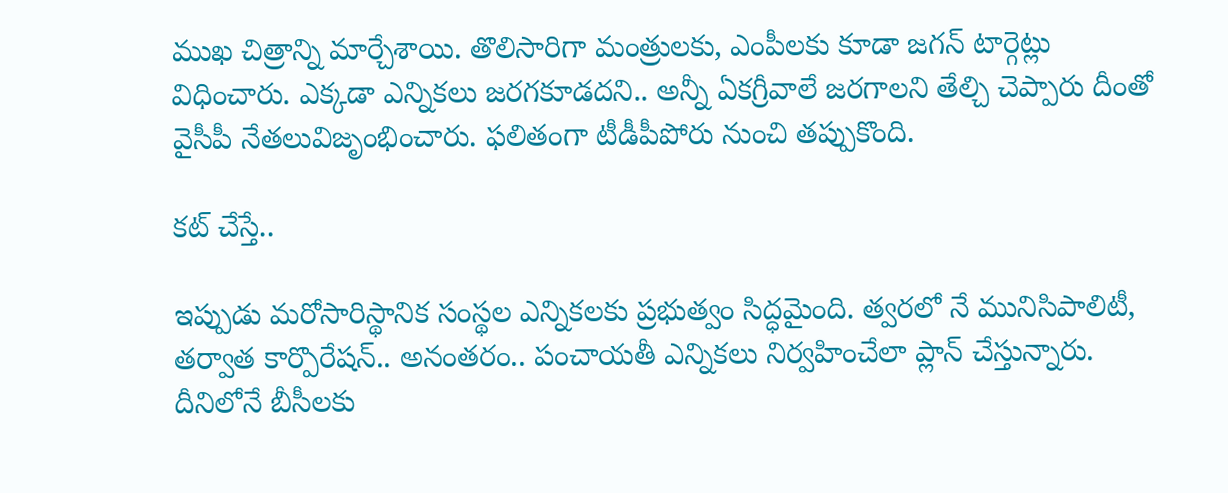ముఖ చిత్రాన్ని మార్చేశాయి. తొలిసారిగా మంత్రులకు, ఎంపీల‌కు కూడా జ‌గ‌న్ టార్గెట్లు విధించారు. ఎక్క‌డా ఎన్నిక‌లు జ‌ర‌గ‌కూడ‌ద‌ని.. అన్నీ ఏక‌గ్రీవాలే జ‌ర‌గాల‌ని తేల్చి చెప్పారు దీంతో వైసీపీ నేత‌లువిజృంభించారు. ఫ‌లితంగా టీడీపీపోరు నుంచి త‌ప్పుకొంది.

క‌ట్ చేస్తే..

ఇప్పుడు మ‌రోసారిస్థానిక సంస్థ‌ల ఎన్నిక‌ల‌కు ప్ర‌భుత్వం సిద్ధ‌మైంది. త్వ‌ర‌లో నే మునిసిపాలిటీ, త‌ర్వాత కార్పొరేష‌న్‌.. అనంత‌రం.. పంచాయ‌తీ ఎన్నిక‌లు నిర్వ‌హించేలా ప్లాన్ చేస్తున్నారు. దీనిలోనే బీసీల‌కు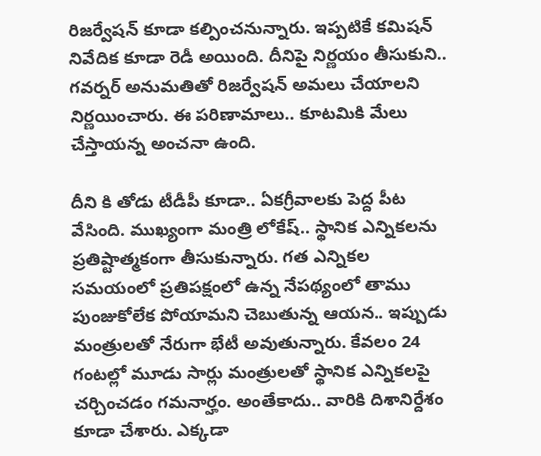రిజ‌ర్వేష‌న్ కూడా క‌ల్పించ‌నున్నారు. ఇప్ప‌టికే క‌మిష‌న్ నివేదిక కూడా రెడీ అయింది. దీనిపై నిర్ణ‌యం తీసుకుని.. గ‌వ‌ర్న‌ర్ అనుమ‌తితో రిజ‌ర్వేష‌న్ అమ‌లు చేయాల‌ని నిర్ణ‌యించారు. ఈ ప‌రిణామాలు.. కూట‌మికి మేలు చేస్తాయ‌న్న అంచ‌నా ఉంది.

దీని కి తోడు టీడీపీ కూడా.. ఏక‌గ్రీవాల‌కు పెద్ద పీట వేసింది. ముఖ్యంగా మంత్రి లోకేష్‌.. స్థానిక ఎన్నిక‌ల‌ను ప్ర‌తిష్టాత్మ‌కంగా తీసుకున్నారు. గ‌త ఎన్నిక‌ల స‌మ‌యంలో ప్ర‌తిప‌క్షంలో ఉన్న నేప‌థ్యంలో తాము పుంజుకోలేక పోయామ‌ని చెబుతున్న ఆయ‌న‌.. ఇప్పుడు మంత్రుల‌తో నేరుగా భేటీ అవుతున్నారు. కేవ‌లం 24 గంట‌ల్లో మూడు సార్లు మంత్రుల‌తో స్థానిక ఎన్నిక‌ల‌పై చ‌ర్చించడం గ‌మ‌నార్హం. అంతేకాదు.. వారికి దిశానిర్దేశం కూడా చేశారు. ఎక్క‌డా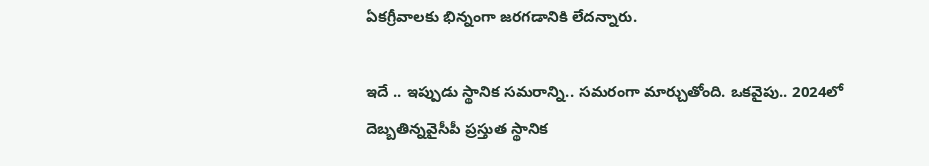ఏక‌గ్రీవాల‌కు భిన్నంగా జ‌ర‌గడానికి లేద‌న్నారు.

ఇదే .. ఇప్పుడు స్థానిక స‌మ‌రాన్ని.. స‌మ‌రంగా మార్చుతోంది. ఒక‌వైపు.. 2024లో దెబ్బ‌తిన్న‌వైసీపీ ప్ర‌స్తుత స్థానిక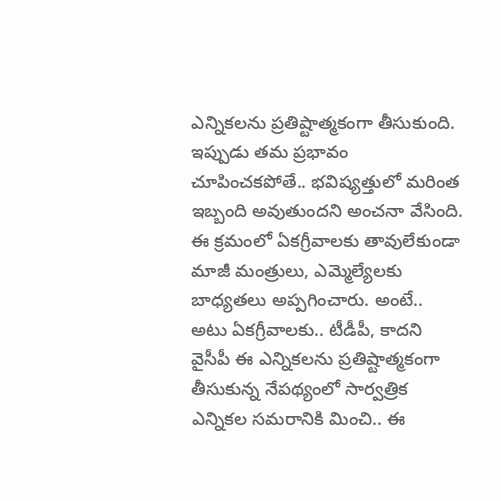ఎన్నిక‌ల‌ను ప్ర‌తిష్టాత్మ‌కంగా తీసుకుంది. ఇప్పుడు త‌మ ప్ర‌భావం చూపించ‌క‌పోతే.. భ‌విష్య‌త్తులో మ‌రింత ఇబ్బంది అవుతుంద‌ని అంచ‌నా వేసింది. ఈ క్ర‌మంలో ఏక‌గ్రీవాల‌కు తావులేకుండా మాజీ మంత్రులు, ఎమ్మెల్యేల‌కు బాధ్య‌త‌లు అప్ప‌గించారు. అంటే.. అటు ఏక‌గ్రీవాల‌కు.. టీడీపీ, కాద‌ని వైసీపీ ఈ ఎన్నిక‌ల‌ను ప్ర‌తిష్టాత్మ‌కంగా తీసుకున్న నేప‌థ్యంలో సార్వ‌త్రిక ఎన్నిక‌ల స‌మ‌రానికి మించి.. ఈ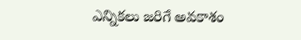ఎన్నిక‌లు జ‌రిగే అవ‌కాశం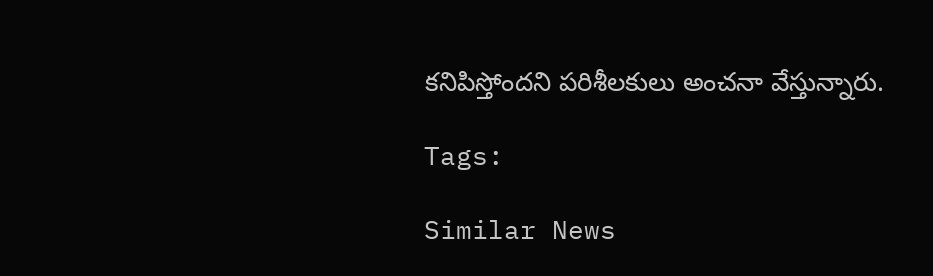క‌నిపిస్తోంద‌ని ప‌రిశీల‌కులు అంచ‌నా వేస్తున్నారు.

Tags:

Similar News